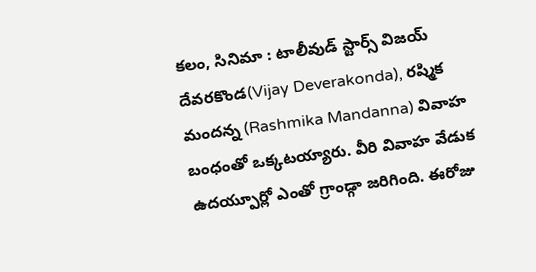కలం, సినిమా : టాలీవుడ్ స్టార్స్ విజయ్ దేవరకొండ(Vijay Deverakonda), రష్మిక మందన్న (Rashmika Mandanna) వివాహ బంధంతో ఒక్కటయ్యారు. వీరి వివాహ వేడుక ఉదయ్పూర్లో ఎంతో గ్రాండ్గా జరిగింది. ఈరోజు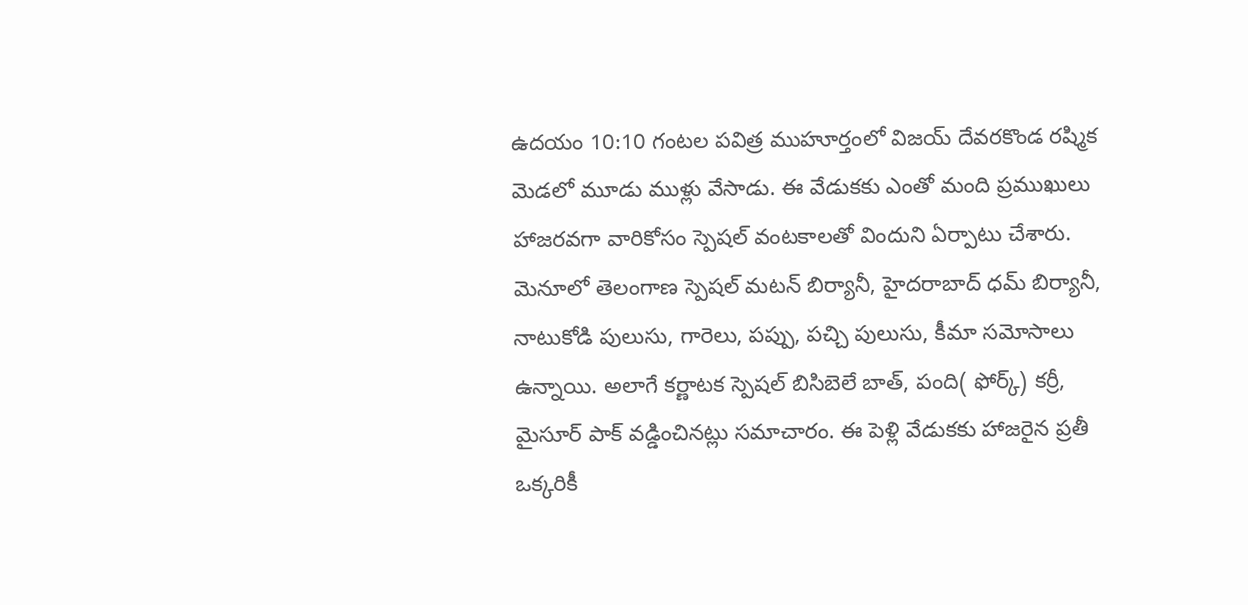ఉదయం 10:10 గంటల పవిత్ర ముహూర్తంలో విజయ్ దేవరకొండ రష్మిక మెడలో మూడు ముళ్లు వేసాడు. ఈ వేడుకకు ఎంతో మంది ప్రముఖులు హాజరవగా వారికోసం స్పెషల్ వంటకాలతో విందుని ఏర్పాటు చేశారు. మెనూలో తెలంగాణ స్పెషల్ మటన్ బిర్యానీ, హైదరాబాద్ ధమ్ బిర్యానీ, నాటుకోడి పులుసు, గారెలు, పప్పు, పచ్చి పులుసు, కీమా సమోసాలు ఉన్నాయి. అలాగే కర్ణాటక స్పెషల్ బిసిబెలే బాత్, పంది( ఫోర్క్) కర్రీ, మైసూర్ పాక్ వడ్డించినట్లు సమాచారం. ఈ పెళ్లి వేడుకకు హాజరైన ప్రతీ ఒక్కరికీ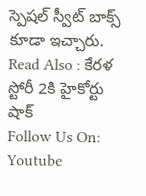స్పెషల్ స్వీట్ బాక్స్ కూడా ఇచ్చారు.
Read Also : కేరళ స్టోరీ 2కి హైకోర్టు షాక్
Follow Us On: Youtube